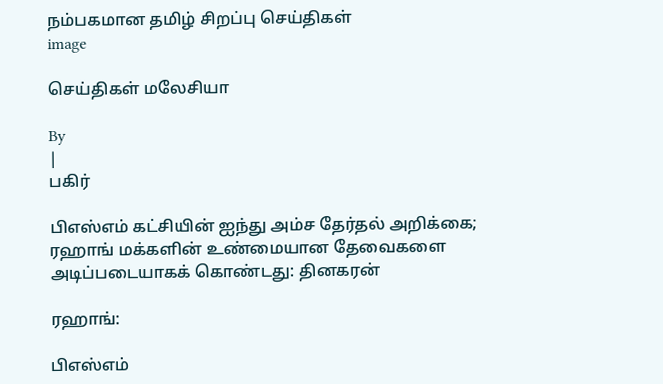நம்பகமான தமிழ் சிறப்பு செய்திகள்
image

செய்திகள் மலேசியா

By
|
பகிர்

பிஎஸ்எம் கட்சியின் ஐந்து அம்ச தேர்தல் அறிக்கை; ரஹாங் மக்களின் உண்மையான தேவைகளை அடிப்படையாகக் கொண்டது: தினகரன்

ரஹாங்:

பிஎஸ்எம்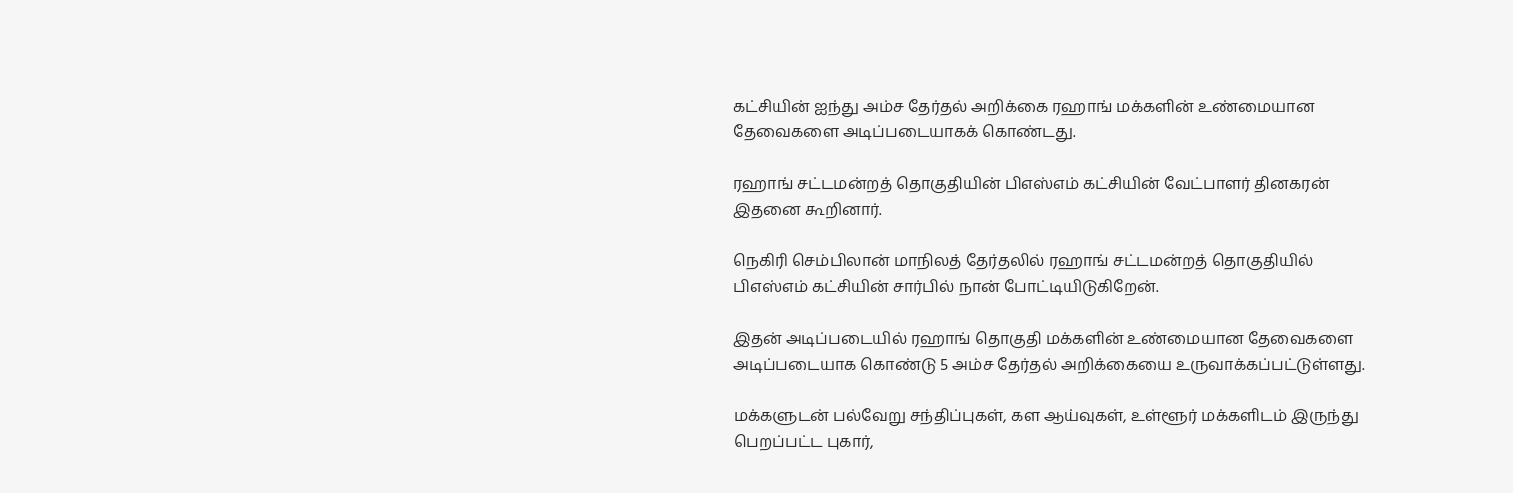கட்சியின் ஐந்து அம்ச தேர்தல் அறிக்கை ரஹாங் மக்களின் உண்மையான தேவைகளை அடிப்படையாகக் கொண்டது.

ரஹாங் சட்டமன்றத் தொகுதியின் பிஎஸ்எம் கட்சியின் வேட்பாளர் தினகரன் இதனை கூறினார்.

நெகிரி செம்பிலான் மாநிலத் தேர்தலில் ரஹாங் சட்டமன்றத் தொகுதியில் பிஎஸ்எம் கட்சியின் சார்பில் நான் போட்டியிடுகிறேன்.

இதன் அடிப்படையில் ரஹாங் தொகுதி மக்களின் உண்மையான தேவைகளை அடிப்படையாக கொண்டு 5 அம்ச தேர்தல் அறிக்கையை உருவாக்கப்பட்டுள்ளது.

மக்களுடன் பல்வேறு சந்திப்புகள், கள ஆய்வுகள், உள்ளூர் மக்களிடம் இருந்து பெறப்பட்ட புகார்,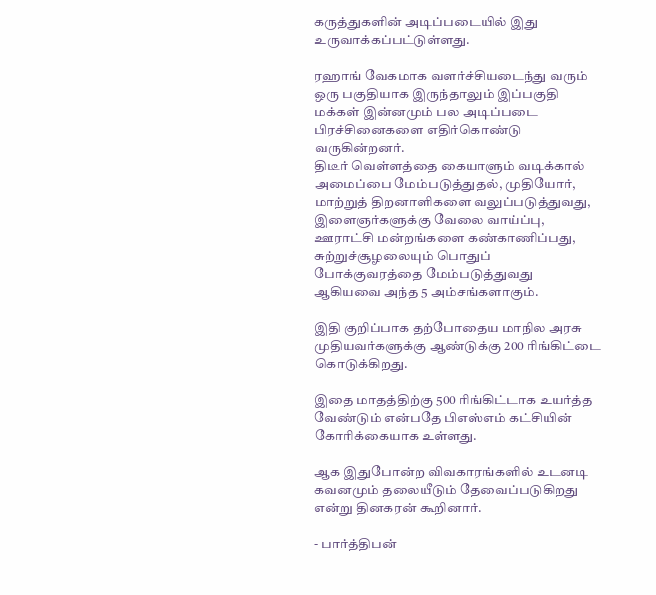கருத்துகளின் அடிப்படையில் இது உருவாக்கப்பட்டுள்ளது.

ரஹாங் வேகமாக வளர்ச்சியடைந்து வரும் ஒரு பகுதியாக இருந்தாலும் இப்பகுதி மக்கள் இன்னமும் பல அடிப்படை பிரச்சினைகளை எதிர்கொண்டு வருகின்றனர்.
திடீர் வெள்ளத்தை கையாளும் வடிக்கால் அமைப்பை மேம்படுத்துதல், முதியோர், மாற்றுத் திறனாளிகளை வலுப்படுத்துவது, இளைஞர்களுக்கு வேலை வாய்ப்பு, ஊராட்சி மன்றங்களை கண்காணிப்பது, சுற்றுச்சூழலையும் பொதுப் போக்குவரத்தை மேம்படுத்துவது ஆகியவை அந்த 5 அம்சங்களாகும்.

இதி குறிப்பாக தற்போதைய மாநில அரசு முதியவர்களுக்கு ஆண்டுக்கு 200 ரிங்கிட்டை கொடுக்கிறது.

இதை மாதத்திற்கு 500 ரிங்கிட்டாக உயர்த்த வேண்டும் என்பதே பிஎஸ்எம் கட்சியின் கோரிக்கையாக உள்ளது.

ஆக இதுபோன்ற விவகாரங்களில் உடனடி கவனமும் தலையீடும் தேவைப்படுகிறது என்று தினகரன் கூறினார்.

- பார்த்திபன்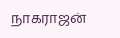நாகராஜன்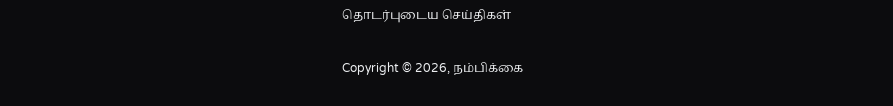தொடர்புடைய செய்திகள்

Copyright © 2026, நம்பிக்கை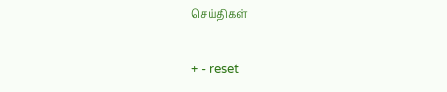செய்திகள்

+ - reset